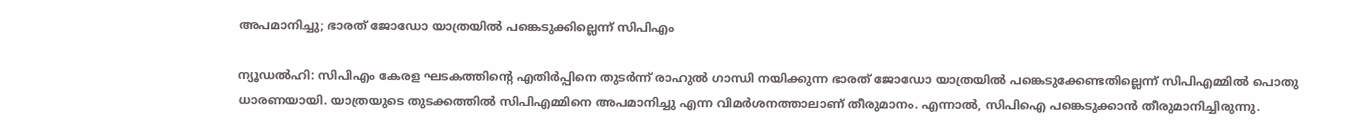അപമാനിച്ചു; ഭാരത് ജോഡോ യാത്രയില്‍ പങ്കെടുക്കില്ലെന്ന് സിപിഎം

ന്യൂഡല്‍ഹി: സിപിഎം കേരള ഘടകത്തിന്റെ എതിര്‍പ്പിനെ തുടര്‍ന്ന് രാഹുല്‍ ഗാന്ധി നയിക്കുന്ന ഭാരത് ജോഡോ യാത്രയില്‍ പങ്കെടുക്കേണ്ടതില്ലെന്ന് സിപിഎമ്മില്‍ പൊതു ധാരണയായി. യാത്രയുടെ തുടക്കത്തില്‍ സിപിഎമ്മിനെ അപമാനിച്ചു എന്ന വിമര്‍ശനത്താലാണ് തീരുമാനം. എന്നാല്‍, സിപിഐ പങ്കെടുക്കാന്‍ തീരുമാനിച്ചിരുന്നു.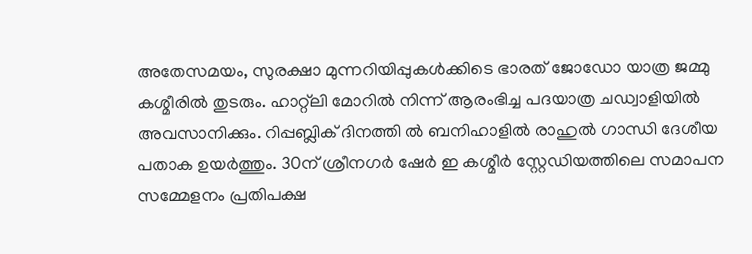അതേസമയം, സുരക്ഷാ മുന്നറിയിപ്പുകള്‍ക്കിടെ ഭാരത് ജോഡോ യാത്ര ജമ്മു കശ്മീരില്‍ തുടരും. ഹാറ്റ്‌ലി മോറില്‍ നിന്ന് ആരംഭിച്ച പദയാത്ര ചഡ്വാളിയില്‍ അവസാനിക്കും. റിപ്പബ്ലിക് ദിനത്തി ല്‍ ബനിഹാളില്‍ രാഹുല്‍ ഗാന്ധി ദേശീയ പതാക ഉയര്‍ത്തും. 30ന് ശ്രീനഗര്‍ ഷേര്‍ ഇ കശ്മീര്‍ സ്റ്റേഡിയത്തിലെ സമാപന സമ്മേളനം പ്രതിപക്ഷ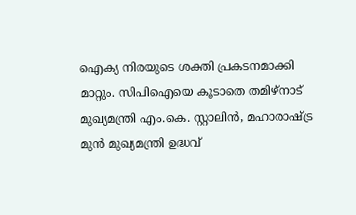ഐക്യ നിരയുടെ ശക്തി പ്രകടനമാക്കി മാറ്റും. സിപിഐയെ കൂടാതെ തമിഴ്‌നാട് മുഖ്യമന്ത്രി എം.കെ. സ്റ്റാലിന്‍, മഹാരാഷ്ട്ര മുന്‍ മുഖ്യമന്ത്രി ഉദ്ധവ്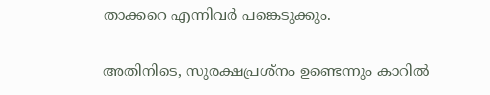താക്കറെ എന്നിവര്‍ പങ്കെടുക്കും.

അതിനിടെ, സുരക്ഷപ്രശ്‌നം ഉണ്ടെന്നും കാറില്‍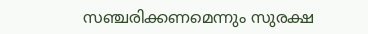സഞ്ചരിക്കണമെന്നും സുരക്ഷ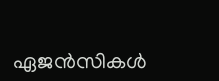ഏജന്‍സികള്‍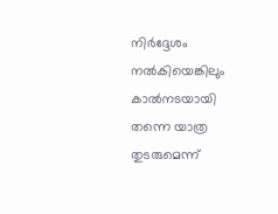നിര്‍ദ്ദേശം നല്‍കിയെങ്കിലും കാല്‍നടയായി തന്നെ യാത്ര തുടരുമെന്ന്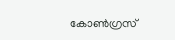കോണ്‍ഗ്രസ്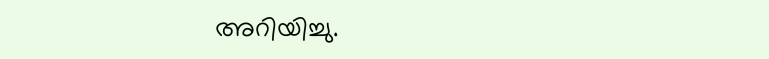അറിയിച്ചു.